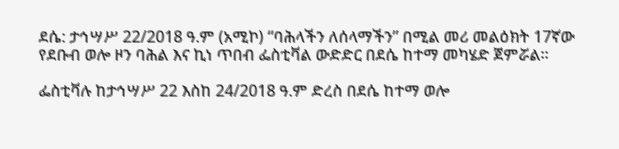ደሴ: ታኅሣሥ 22/2018 ዓ.ም (አሚኮ) “ባሕላችን ለሰላማችን” በሚል መሪ መልዕክት 17ኛው የደቡብ ወሎ ዞን ባሕል እና ኪነ ጥበብ ፌስቲቫል ውድድር በደሴ ከተማ መካሄድ ጀምሯል።

ፌስቲቫሉ ከታኅሣሥ 22 እስከ 24/2018 ዓ.ም ድረስ በደሴ ከተማ ወሎ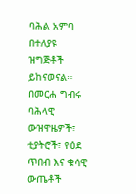ባሕል አምባ በተለያዩ ዝግጅቶች ይከናወናል።
በመርሐ ግብሩ ባሕላዊ ውዝዋዜዎች፣ ቲያትሮች፣ የዕደ ጥበብ እና ቁሳዊ ውጤቶች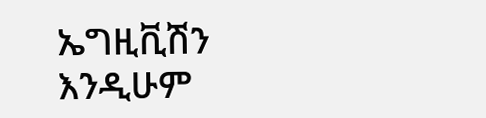ኤግዚቪሽን እንዲሁም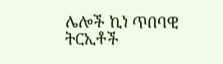ሌሎች ኪነ ጥበባዊ ትርኢቶች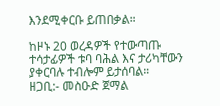እንደሚቀርቡ ይጠበቃል።

ከዞኑ 20 ወረዳዎች የተውጣጡ ተሳታፊዎች ቱባ ባሕል እና ታሪካቸውን ያቀርባሉ ተብሎም ይታሰባል።
ዘጋቢ:- መስዑድ ጀማል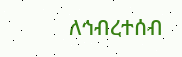ለኅብረተሰብ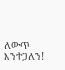ለውጥ እንተጋለን!